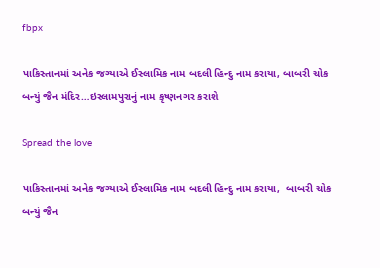fbpx

પાકિસ્તાનમાં અનેક જગ્યાએ ઈસ્લામિક નામ બદલી હિન્દુ નામ કરાયા, બાબરી ચોક બન્યું જૈન મંદિર…ઇસ્લામપુરાનું નામ કૃષ્ણનગર કરાશે

Spread the love

પાકિસ્તાનમાં અનેક જગ્યાએ ઈસ્લામિક નામ બદલી હિન્દુ નામ કરાયા,  બાબરી ચોક બન્યું જૈન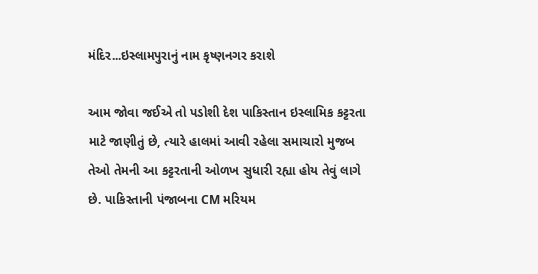મંદિર...ઇસ્લામપુરાનું નામ કૃષ્ણનગર કરાશે

આમ જોવા જઈએ તો પડોશી દેશ પાકિસ્તાન ઇસ્લામિક કટ્ટરતા માટે જાણીતું છે, ત્યારે હાલમાં આવી રહેલા સમાચારો મુજબ તેઓ તેમની આ કટ્ટરતાની ઓળખ સુધારી રહ્યા હોય તેવું લાગે છે. પાકિસ્તાની પંજાબના CM મરિયમ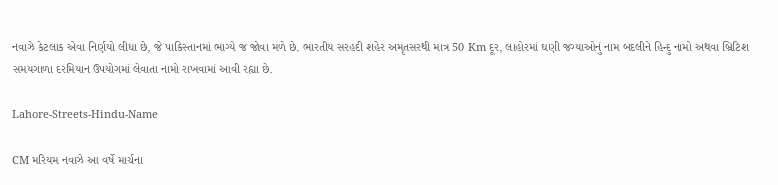નવાઝે કેટલાક એવા નિર્ણયો લીધા છે, જે પાકિસ્તાનમાં ભાગ્યે જ જોવા મળે છે. ભારતીય સરહદી શહેર અમૃતસરથી માત્ર 50 Km દૂર, લાહોરમાં ઘણી જગ્યાઓનું નામ બદલીને હિન્દુ નામો અથવા બ્રિટિશ સમયગાળા દરમિયાન ઉપયોગમાં લેવાતા નામો રાખવામાં આવી રહ્યા છે.

Lahore-Streets-Hindu-Name

CM મરિયમ નવાઝે આ વર્ષે માર્ચના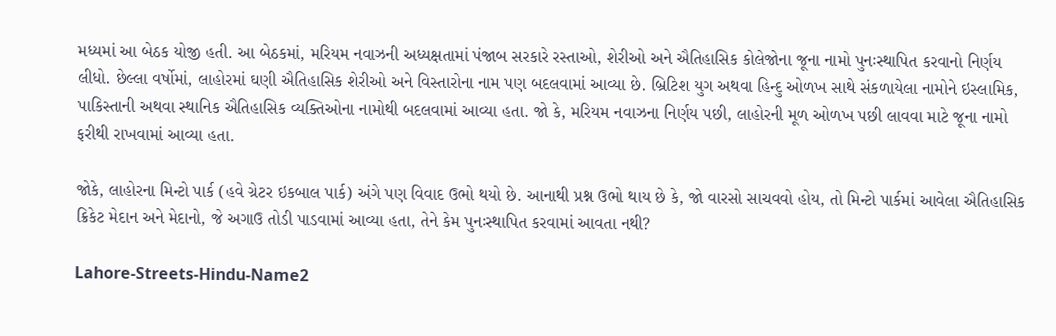મધ્યમાં આ બેઠક યોજી હતી. આ બેઠકમાં, મરિયમ નવાઝની અધ્યક્ષતામાં પંજાબ સરકારે રસ્તાઓ, શેરીઓ અને ઐતિહાસિક કોલેજોના જૂના નામો પુનઃસ્થાપિત કરવાનો નિર્ણય લીધો. છેલ્લા વર્ષોમાં, લાહોરમાં ઘણી ઐતિહાસિક શેરીઓ અને વિસ્તારોના નામ પણ બદલવામાં આવ્યા છે. બ્રિટિશ યુગ અથવા હિન્દુ ઓળખ સાથે સંકળાયેલા નામોને ઇસ્લામિક, પાકિસ્તાની અથવા સ્થાનિક ઐતિહાસિક વ્યક્તિઓના નામોથી બદલવામાં આવ્યા હતા. જો કે, મરિયમ નવાઝના નિર્ણય પછી, લાહોરની મૂળ ઓળખ પછી લાવવા માટે જૂના નામો ફરીથી રાખવામાં આવ્યા હતા.

જોકે, લાહોરના મિન્ટો પાર્ક (હવે ગ્રેટર ઇકબાલ પાર્ક) અંગે પણ વિવાદ ઉભો થયો છે. આનાથી પ્રશ્ન ઉભો થાય છે કે, જો વારસો સાચવવો હોય, તો મિન્ટો પાર્કમાં આવેલા ઐતિહાસિક ક્રિકેટ મેદાન અને મેદાનો, જે અગાઉ તોડી પાડવામાં આવ્યા હતા, તેને કેમ પુનઃસ્થાપિત કરવામાં આવતા નથી?

Lahore-Streets-Hindu-Name2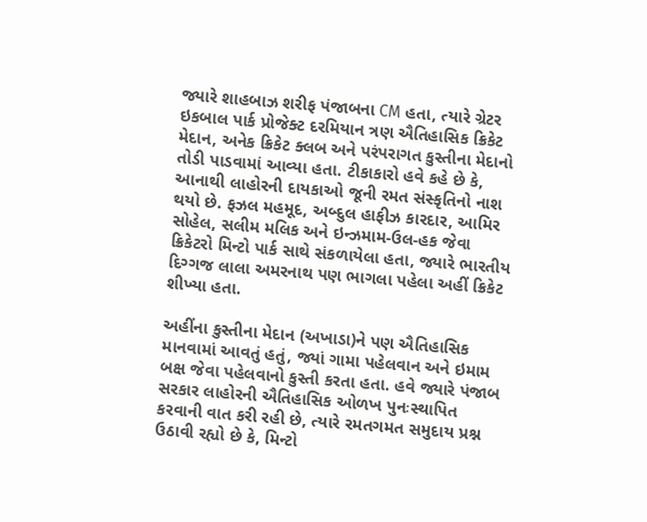જ્યારે શાહબાઝ શરીફ પંજાબના CM હતા, ત્યારે ગ્રેટર ઇકબાલ પાર્ક પ્રોજેક્ટ દરમિયાન ત્રણ ઐતિહાસિક ક્રિકેટ મેદાન, અનેક ક્રિકેટ ક્લબ અને પરંપરાગત કુસ્તીના મેદાનો તોડી પાડવામાં આવ્યા હતા. ટીકાકારો હવે કહે છે કે, આનાથી લાહોરની દાયકાઓ જૂની રમત સંસ્કૃતિનો નાશ થયો છે. ફઝલ મહમૂદ, અબ્દુલ હાફીઝ કારદાર, આમિર સોહેલ, સલીમ મલિક અને ઇન્ઝમામ-ઉલ-હક જેવા ક્રિકેટરો મિન્ટો પાર્ક સાથે સંકળાયેલા હતા, જ્યારે ભારતીય દિગ્ગજ લાલા અમરનાથ પણ ભાગલા પહેલા અહીં ક્રિકેટ શીખ્યા હતા.

અહીંના કુસ્તીના મેદાન (અખાડા)ને પણ ઐતિહાસિક માનવામાં આવતું હતું, જ્યાં ગામા પહેલવાન અને ઇમામ બક્ષ જેવા પહેલવાનો કુસ્તી કરતા હતા. હવે જ્યારે પંજાબ સરકાર લાહોરની ઐતિહાસિક ઓળખ પુનઃસ્થાપિત કરવાની વાત કરી રહી છે, ત્યારે રમતગમત સમુદાય પ્રશ્ન ઉઠાવી રહ્યો છે કે, મિન્ટો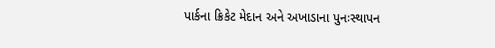પાર્કના ક્રિકેટ મેદાન અને અખાડાના પુનઃસ્થાપન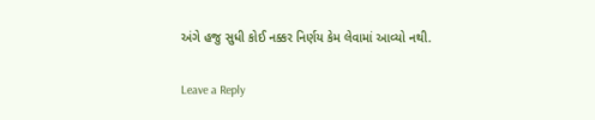અંગે હજુ સુધી કોઈ નક્કર નિર્ણય કેમ લેવામાં આવ્યો નથી.

Leave a Reply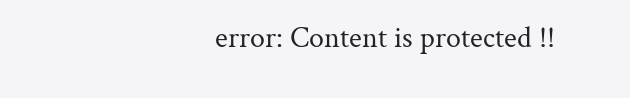error: Content is protected !!